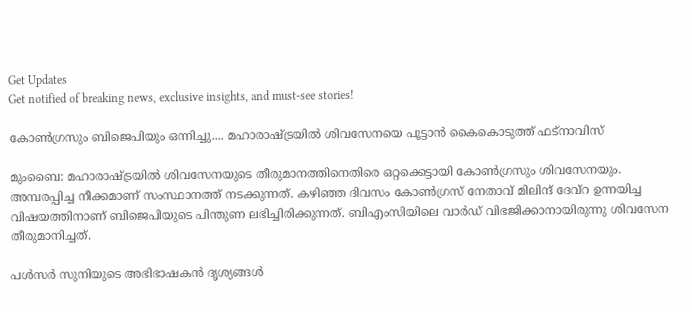Get Updates
Get notified of breaking news, exclusive insights, and must-see stories!

കോണ്‍ഗ്രസും ബിജെപിയും ഒന്നിച്ചു.... മഹാരാഷ്ട്രയില്‍ ശിവസേനയെ പൂട്ടാന്‍ കൈകൊടുത്ത് ഫട്‌നാവിസ്

മുംബൈ: മഹാരാഷ്ട്രയില്‍ ശിവസേനയുടെ തീരുമാനത്തിനെതിരെ ഒറ്റക്കെട്ടായി കോണ്‍ഗ്രസും ശിവസേനയും. അമ്പരപ്പിച്ച നീക്കമാണ് സംസ്ഥാനത്ത് നടക്കുന്നത്. കഴിഞ്ഞ ദിവസം കോണ്‍ഗ്രസ് നേതാവ് മിലിന്ദ് ദേവ്‌റ ഉന്നയിച്ച വിഷയത്തിനാണ് ബിജെപിയുടെ പിന്തുണ ലഭിച്ചിരിക്കുന്നത്. ബിഎംസിയിലെ വാര്‍ഡ് വിഭജിക്കാനായിരുന്നു ശിവസേന തീരുമാനിച്ചത്.

പള്‍സര്‍ സുനിയുടെ അഭിഭാഷകന്‍ ദൃശ്യങ്ങള്‍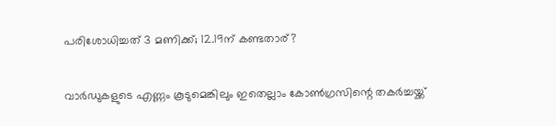പരിശോധിച്ചത് 3 മണിക്ക്; 12.19ന് കണ്ടതാര്?

വാര്‍ഡുകളുടെ എണ്ണം കൂടുമെങ്കിലും ഇതെല്ലാം കോണ്‍ഗ്രസിന്റെ തകര്‍ച്ചയ്ക്ക്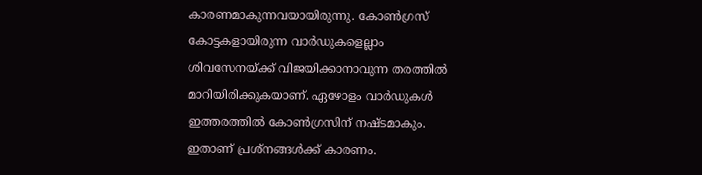കാരണമാകുന്നവയായിരുന്നു. കോണ്‍ഗ്രസ് കോട്ടകളായിരുന്ന വാര്‍ഡുകളെല്ലാം ശിവസേനയ്ക്ക് വിജയിക്കാനാവുന്ന തരത്തില്‍ മാറിയിരിക്കുകയാണ്. ഏഴോളം വാര്‍ഡുകള്‍ ഇത്തരത്തില്‍ കോണ്‍ഗ്രസിന് നഷ്ടമാകും. ഇതാണ് പ്രശ്‌നങ്ങള്‍ക്ക് കാരണം.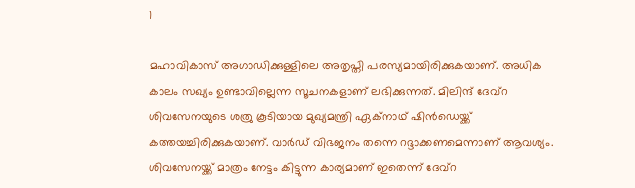1

മഹാവികാസ് അഗാഡിക്കുള്ളിലെ അതൃപ്തി പരസ്യമായിരിക്കുകയാണ്. അധിക കാലം സഖ്യം ഉണ്ടാവില്ലെന്ന സൂചനകളാണ് ലഭിക്കുന്നത്. മിലിന്ദ് ദേവ്‌റ ശിവസേനയുടെ ശത്രു കൂടിയായ മുഖ്യമന്ത്രി ഏക്‌നാഥ് ഷിന്‍ഡെയ്ക്ക് കത്തയച്ചിരിക്കുകയാണ്. വാര്‍ഡ് വിഭജനം തന്നെ റദ്ദാക്കണമെന്നാണ് ആവശ്യം. ശിവസേനയ്ക്ക് മാത്രം നേട്ടം കിട്ടുന്ന കാര്യമാണ് ഇതെന്ന് ദേവ്‌റ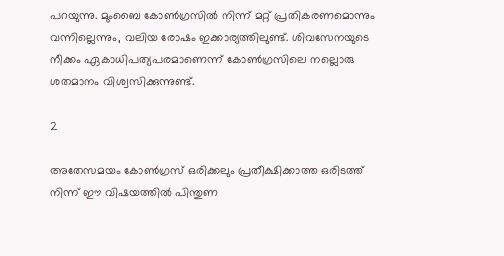പറയുന്നു. മുംബൈ കോണ്‍ഗ്രസില്‍ നിന്ന് മറ്റ് പ്രതികരണമൊന്നും വന്നില്ലെന്നും, വലിയ രോഷം ഇക്കാര്യത്തിലുണ്ട്. ശിവസേനയുടെ നീക്കം ഏകാധിപത്യപരമാണെന്ന് കോണ്‍ഗ്രസിലെ നല്ലൊരു ശതമാനം വിശ്വസിക്കുന്നുണ്ട്.

2

അതേസമയം കോണ്‍ഗ്രസ് ഒരിക്കലും പ്രതീക്ഷിക്കാത്ത ഒരിടത്ത് നിന്ന് ഈ വിഷയത്തില്‍ പിന്തുണ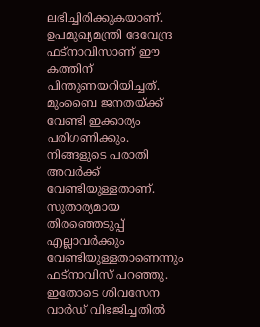ലഭിച്ചിരിക്കുകയാണ്. ഉപമുഖ്യമന്ത്രി ദേവേന്ദ്ര ഫട്‌നാവിസാണ് ഈ കത്തിന് പിന്തുണയറിയിച്ചത്. മുംബൈ ജനതയ്ക്ക് വേണ്ടി ഇക്കാര്യം പരിഗണിക്കും. നിങ്ങളുടെ പരാതി അവര്‍ക്ക് വേണ്ടിയുള്ളതാണ്. സുതാര്യമായ തിരഞ്ഞെടുപ്പ് എല്ലാവര്‍ക്കും വേണ്ടിയുള്ളതാണെന്നും ഫട്‌നാവിസ് പറഞ്ഞു. ഇതോടെ ശിവസേന വാര്‍ഡ് വിഭജിച്ചതില്‍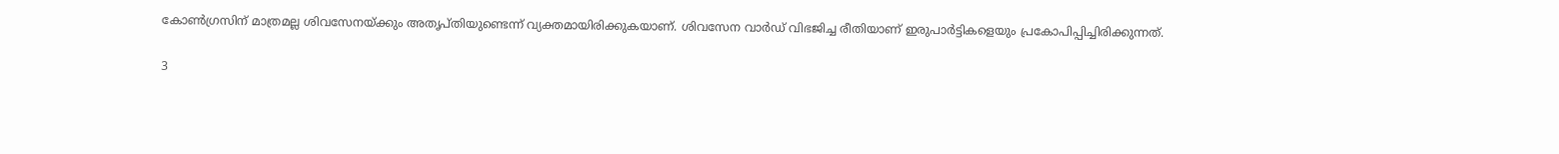കോണ്‍ഗ്രസിന് മാത്രമല്ല ശിവസേനയ്ക്കും അതൃപ്തിയുണ്ടെന്ന് വ്യക്തമായിരിക്കുകയാണ്. ശിവസേന വാര്‍ഡ് വിഭജിച്ച രീതിയാണ് ഇരുപാര്‍ട്ടികളെയും പ്രകോപിപ്പിച്ചിരിക്കുന്നത്.

3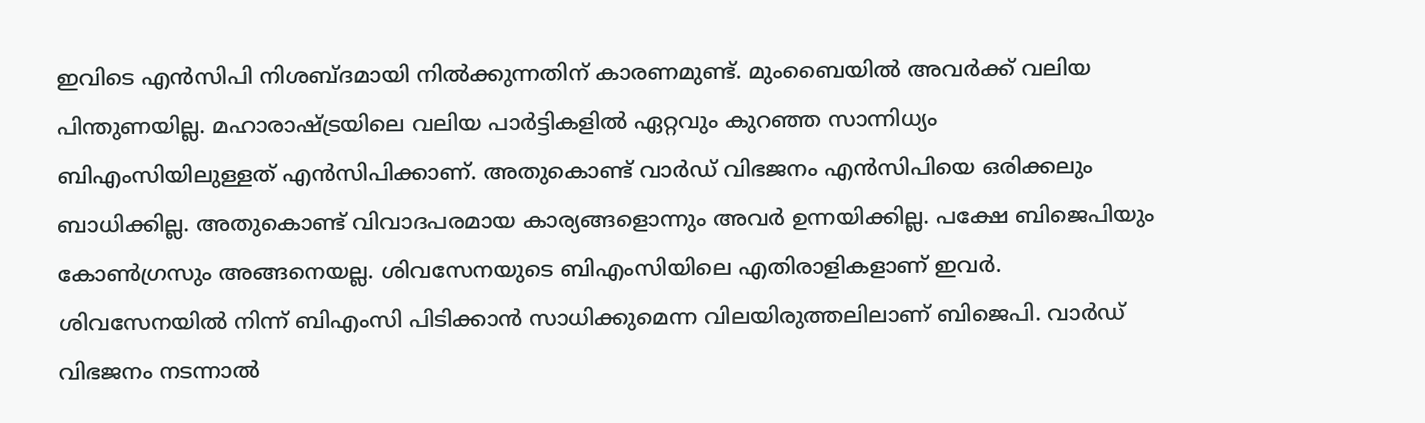ഇവിടെ എന്‍സിപി നിശബ്ദമായി നില്‍ക്കുന്നതിന് കാരണമുണ്ട്. മുംബൈയില്‍ അവര്‍ക്ക് വലിയ പിന്തുണയില്ല. മഹാരാഷ്ട്രയിലെ വലിയ പാര്‍ട്ടികളില്‍ ഏറ്റവും കുറഞ്ഞ സാന്നിധ്യം ബിഎംസിയിലുള്ളത് എന്‍സിപിക്കാണ്. അതുകൊണ്ട് വാര്‍ഡ് വിഭജനം എന്‍സിപിയെ ഒരിക്കലും ബാധിക്കില്ല. അതുകൊണ്ട് വിവാദപരമായ കാര്യങ്ങളൊന്നും അവര്‍ ഉന്നയിക്കില്ല. പക്ഷേ ബിജെപിയും കോണ്‍ഗ്രസും അങ്ങനെയല്ല. ശിവസേനയുടെ ബിഎംസിയിലെ എതിരാളികളാണ് ഇവര്‍. ശിവസേനയില്‍ നിന്ന് ബിഎംസി പിടിക്കാന്‍ സാധിക്കുമെന്ന വിലയിരുത്തലിലാണ് ബിജെപി. വാര്‍ഡ് വിഭജനം നടന്നാല്‍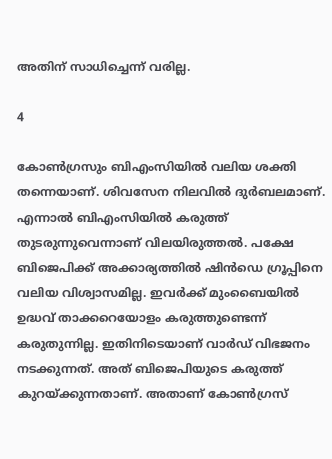അതിന് സാധിച്ചെന്ന് വരില്ല.

4

കോണ്‍ഗ്രസും ബിഎംസിയില്‍ വലിയ ശക്തി തന്നെയാണ്. ശിവസേന നിലവില്‍ ദുര്‍ബലമാണ്. എന്നാല്‍ ബിഎംസിയില്‍ കരുത്ത് തുടരുന്നുവെന്നാണ് വിലയിരുത്തല്‍. പക്ഷേ ബിജെപിക്ക് അക്കാര്യത്തില്‍ ഷിന്‍ഡെ ഗ്രൂപ്പിനെ വലിയ വിശ്വാസമില്ല. ഇവര്‍ക്ക് മുംബൈയില്‍ ഉദ്ധവ് താക്കറെയോളം കരുത്തുണ്ടെന്ന് കരുതുന്നില്ല. ഇതിനിടെയാണ് വാര്‍ഡ് വിഭജനം നടക്കുന്നത്. അത് ബിജെപിയുടെ കരുത്ത് കുറയ്ക്കുന്നതാണ്. അതാണ് കോണ്‍ഗ്രസ്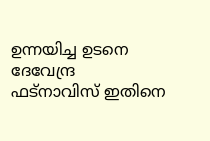ഉന്നയിച്ച ഉടനെ ദേവേന്ദ്ര ഫട്‌നാവിസ് ഇതിനെ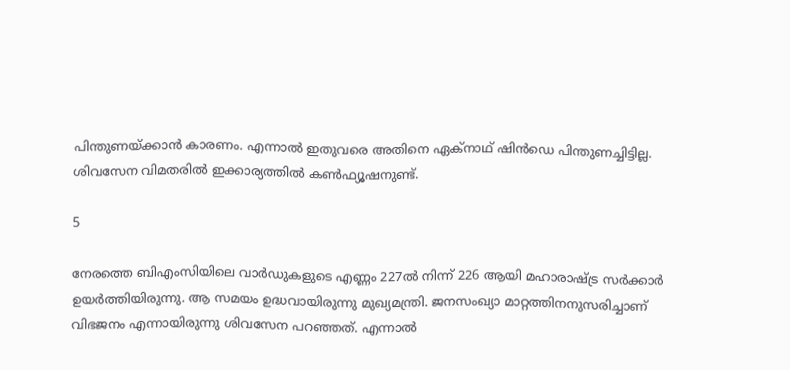പിന്തുണയ്ക്കാന്‍ കാരണം. എന്നാല്‍ ഇതുവരെ അതിനെ ഏക്‌നാഥ് ഷിന്‍ഡെ പിന്തുണച്ചിട്ടില്ല. ശിവസേന വിമതരില്‍ ഇക്കാര്യത്തില്‍ കണ്‍ഫ്യൂഷനുണ്ട്.

5

നേരത്തെ ബിഎംസിയിലെ വാര്‍ഡുകളുടെ എണ്ണം 227ല്‍ നിന്ന് 226 ആയി മഹാരാഷ്ട്ര സര്‍ക്കാര്‍ ഉയര്‍ത്തിയിരുന്നു. ആ സമയം ഉദ്ധവായിരുന്നു മുഖ്യമന്ത്രി. ജനസംഖ്യാ മാറ്റത്തിനനുസരിച്ചാണ് വിഭജനം എന്നായിരുന്നു ശിവസേന പറഞ്ഞത്. എന്നാല്‍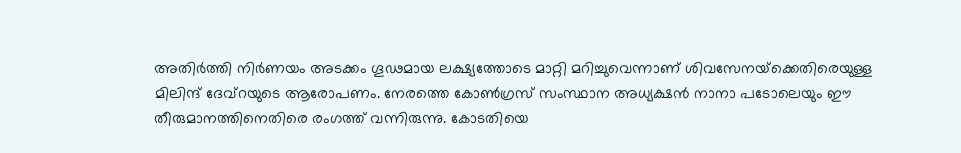അതിര്‍ത്തി നിര്‍ണയം അടക്കം ഗൂഢമായ ലക്ഷ്യത്തോടെ മാറ്റി മറിച്ചുവെന്നാണ് ശിവസേനയ്‌ക്കെതിരെയുള്ള മിലിന്ദ് ദേവ്‌റയുടെ ആരോപണം. നേരത്തെ കോണ്‍ഗ്രസ് സംസ്ഥാന അധ്യക്ഷന്‍ നാനാ പടോലെയും ഈ തീരുമാനത്തിനെതിരെ രംഗത്ത് വന്നിരുന്നു. കോടതിയെ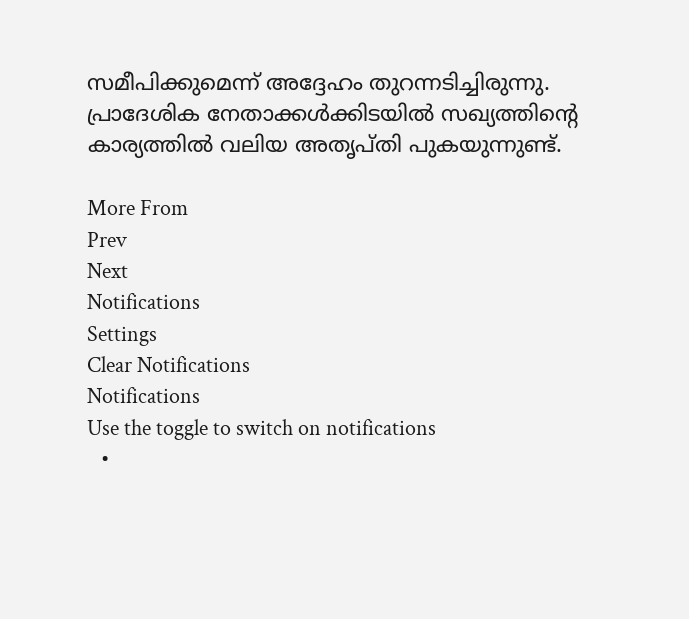സമീപിക്കുമെന്ന് അദ്ദേഹം തുറന്നടിച്ചിരുന്നു. പ്രാദേശിക നേതാക്കള്‍ക്കിടയില്‍ സഖ്യത്തിന്റെ കാര്യത്തില്‍ വലിയ അതൃപ്തി പുകയുന്നുണ്ട്.

More From
Prev
Next
Notifications
Settings
Clear Notifications
Notifications
Use the toggle to switch on notifications
  •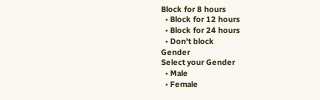Block for 8 hours
  • Block for 12 hours
  • Block for 24 hours
  • Don't block
Gender
Select your Gender
  • Male
  • Female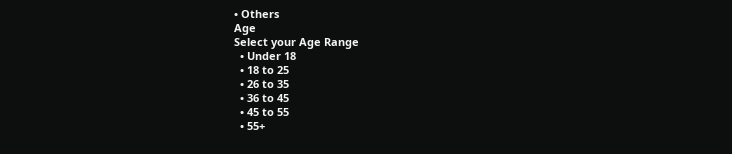• Others
Age
Select your Age Range
  • Under 18
  • 18 to 25
  • 26 to 35
  • 36 to 45
  • 45 to 55
  • 55+